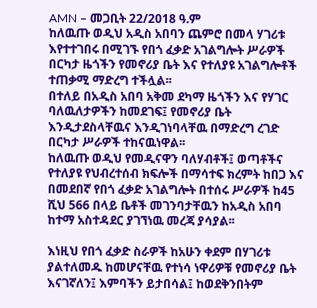AMN – መጋቢት 22/2018 ዓ.ም
ከለዉጡ ወዲህ አዲስ አበባን ጨምሮ በመላ ሃገሪቱ እየተተገበሩ በሚገኙ የበጎ ፈቃድ አገልግሎት ሥራዎች በርካታ ዜጎችን የመኖሪያ ቤት እና የተለያዩ አገልግሎቶች ተጠቃሚ ማድረግ ተችሏል፡፡
በተለይ በአዲስ አበባ አቅመ ደካማ ዜጎችን እና የሃገር ባለዉለታዎችን ከመደገፍ፤ የመኖሪያ ቤት እንዲታደስላቸዉና እንዲገነባላቸዉ በማድረግ ረገድ በርካታ ሥራዎች ተከናዉነዋል፡፡
ከለዉጡ ወዲህ የመዲናዋን ባለሃብቶች፤ ወጣቶችና የተለያዩ የህብረተሰብ ክፍሎች በማሳተፍ ክረምት ከበጋ እና በመደበኛ የበጎ ፈቃድ አገልግሎት በተሰሩ ሥራዎች ከ45 ሺህ 566 በላይ ቤቶች መገንባታቸዉን ከአዲስ አበባ ከተማ አስተዳደር ያገኘነዉ መረጃ ያሳያል፡፡

እነዚህ የበጎ ፈቃድ ስራዎች ከአሁን ቀደም በሃገሪቱ ያልተለመዱ ከመሆናቸዉ የተነሳ ነዋሪዎቹ የመኖሪያ ቤት እናገኛለን፤ እምባችን ይታበሳል፤ ከወደቅንበትም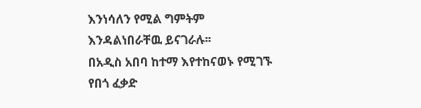እንነሳለን የሚል ግምትም እንዳልነበራቸዉ ይናገራሉ፡፡
በአዲስ አበባ ከተማ እየተከናወኑ የሚገኙ የበጎ ፈቃድ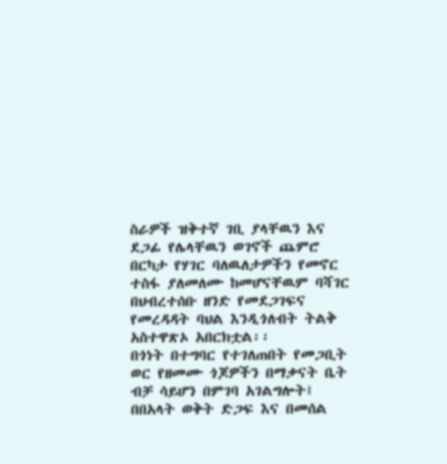ስራዎች ዝቅተኛ ገቢ ያላቸዉን እና ደጋፊ የሌላቸዉን ወገኖች ጨምሮ በርካታ የሃገር ባለዉለታዎችን የመኖር ተስፋ ያለመለሙ ከመሆናቸዉም ባሻገር በህብረተሰቡ ዘንድ የመደጋገፍና የመረዳዳት ባህል እንዲጎለብት ትልቅ አስተዋጽኦ አበርክቷል፡፡
በጎነት በተግባር የተገለጠበት የመጋቢት ወር የዘመሙ ጎጆዎችን በማቃናት ቤት ብቻ ሳይሆን በምገባ አገልግሎት፤ በበአላት ወቅት ድጋፍ እና በመሰል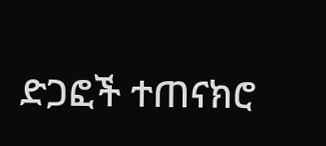ድጋፎች ተጠናክሮ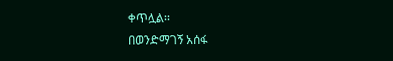ቀጥሏል፡፡
በወንድማገኝ አሰፋ